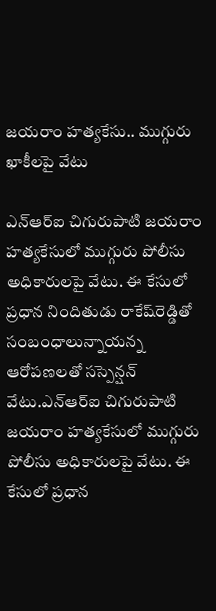జయరాం హత్యకేసు.. ముగ్గురు ఖాకీలపై వేటు

ఎన్‌ఆర్‌ఐ చిగురుపాటి జయరాం హత్యకేసులో ముగ్గురు పోలీసు అధికారులపై వేటు. ఈ కేసులో ప్రధాన నిందితుడు రాకేష్‌రెడ్డితో సంబంధాలున్నాయన్న ఆరోపణలతో సస్పెన్షన్ వేటు.ఎన్‌ఆర్‌ఐ చిగురుపాటి జయరాం హత్యకేసులో ముగ్గురు పోలీసు అధికారులపై వేటు. ఈ కేసులో ప్రధాన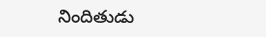నిందితుడు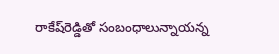రాకేష్‌రెడ్డితో సంబంధాలున్నాయన్న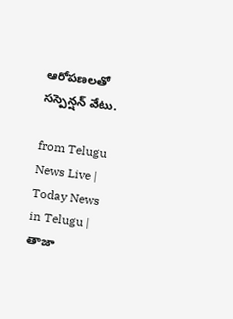ఆరోపణలతో సస్పెన్షన్ వేటు.

from Telugu News Live | Today News in Telugu | తాజా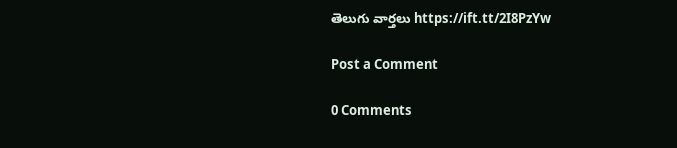తెలుగు వార్తలు https://ift.tt/2I8PzYw

Post a Comment

0 Comments